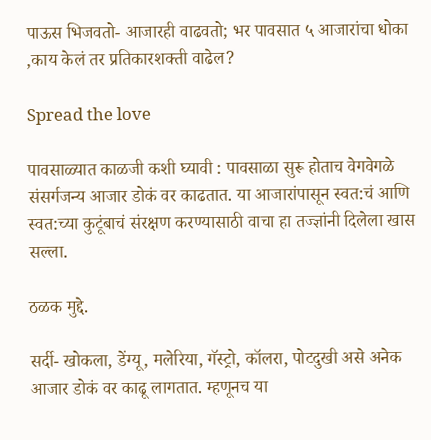पाऊस भिजवतो- आजारही वाढवतो; भर पावसात ५ आजारांचा धोका ,काय केलं तर प्रतिकारशक्ती वाढेल?

Spread the love

पावसाळ्यात काळजी कशी घ्यावी : पावसाळा सुरू होताच वेगवेगळे संसर्गजन्य आजार डोकं वर काढतात. या आजारांपासून स्वत:चं आणि स्वत:च्या कुटूंबाचं संरक्षण करण्यासाठी वाचा हा तज्ज्ञांनी दिलेला खास सल्ला.

ठळक मुद्दे.

सर्दी- खोकला, डेंग्यू, मलेरिया, गॅस्ट्रो, कॉलरा, पोटदुखी असे अनेक आजार डोकं वर काढू लागतात. म्हणूनच या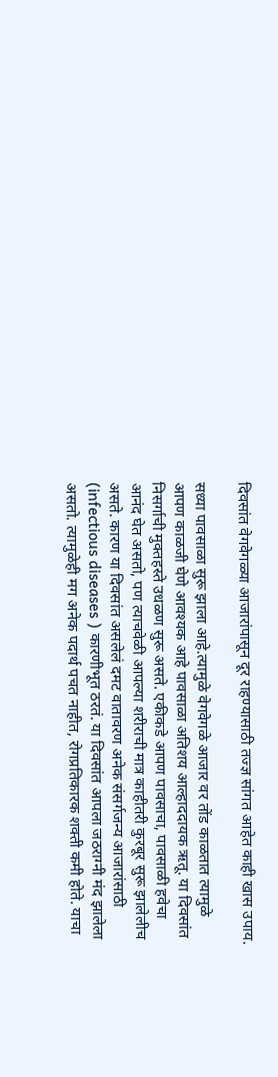दिवसांत वेगवेगळ्या आजारांपासून दूर राहण्यासाठी तज्ज्ञ सांगत आहेत काही खास उपाय.

सध्या पावसाळा सुरू झाला आहे.त्यामुळे वेगवेगळे आजार वर तोंड काळतात त्यामुळे आपण काळजी घेणे आवश्यक आहे पावसाळा अतिशय आल्हाददायक ऋतू. या दिवसांत निसर्गाची मुक्तहस्ते उधळण सुरू असते. एकीकडे आपण पावसाचा, पावसाळी हवेचा आनंद घेत असतो, पण त्याचवेळी आपल्या शरीराची मात्र काहीतरी कुरबूर सुरू झालेलीच असते. कारण या दिवसांत असलेलं दमट वातावरण अनेक संसर्गजन्य आजारांसाठी (infectious diseases ) कारणीभूत ठरतं. या दिवसांत आपला जठराग्नी मंद झालेला असतो. त्यामुळेही मग अनेक पदार्थ पचत नाहीत, रोगप्रतिकारक शक्ती कमी होते. याचा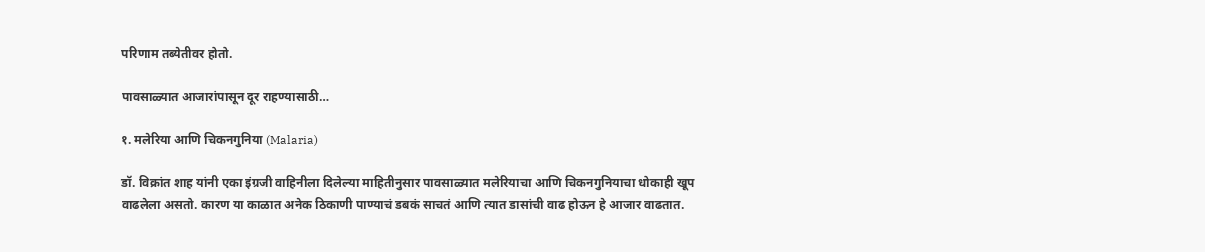परिणाम तब्येतीवर होतो.

पावसाळ्यात आजारांपासून दूर राहण्यासाठी…

१. मलेरिया आणि चिकनगुनिया (Malaria)

डॉ. विक्रांत शाह यांनी एका इंग्रजी वाहिनीला दिलेल्या माहितीनुसार पावसाळ्यात मलेरियाचा आणि चिकनगुनियाचा धोकाही खूप वाढलेला असतो. कारण या काळात अनेक ठिकाणी पाण्याचं डबकं साचतं आणि त्यात डासांची वाढ होऊन हे आजार वाढतात.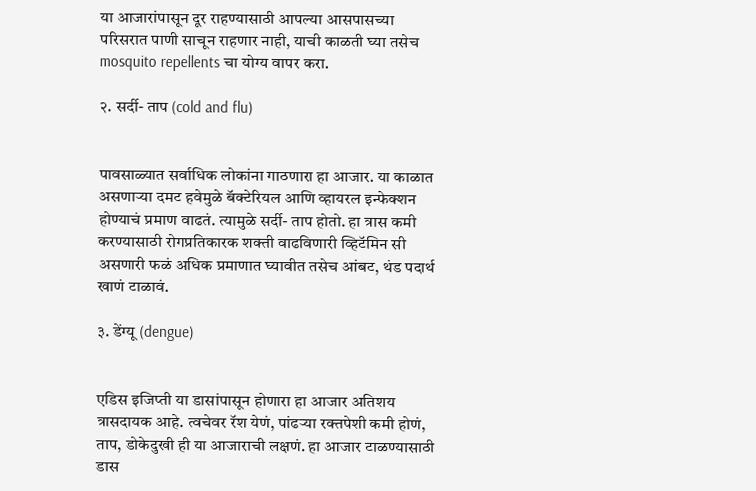या आजारांपासून दूर राहण्यासाठी आपल्या आसपासच्या परिसरात पाणी साचून राहणार नाही, याची काळती घ्या तसेच mosquito repellents चा योग्य वापर करा.

२. सर्दी- ताप (cold and flu)


पावसाळ्यात सर्वाधिक लोकांना गाठणारा हा आजार. या काळात असणाऱ्या दमट हवेमुळे बॅक्टेरियल आणि व्हायरल इन्फेक्शन होण्याचं प्रमाण वाढतं. त्यामुळे सर्दी- ताप होतो. हा त्रास कमी करण्यासाठी रोगप्रतिकारक शक्ती वाढविणारी व्हिटॅमिन सी असणारी फळं अधिक प्रमाणात घ्यावीत तसेच आंबट, थंड पदार्थ खाणं टाळावं.

३. डेंग्यू (dengue)


एडिस इजिप्ती या डासांपासून होणारा हा आजार अतिशय त्रासदायक आहे. त्वचेवर रॅश येणं, पांढऱ्या रक्तपेशी कमी होणं, ताप, डोकेदुखी ही या आजाराची लक्षणं. हा आजार टाळण्यासाठी डास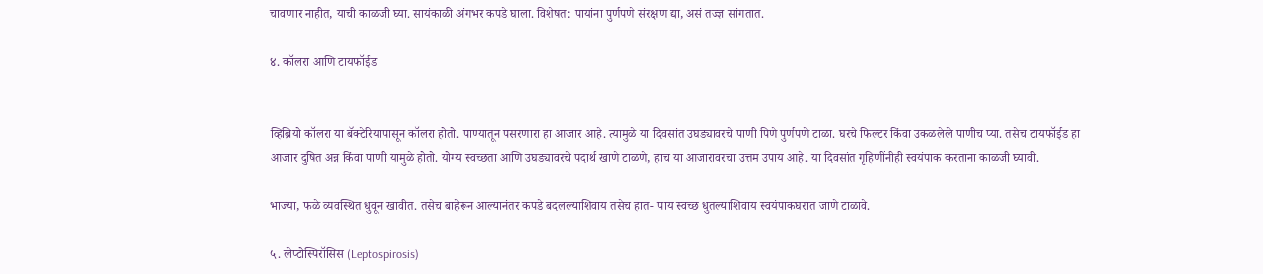चावणार नाहीत, याची काळजी घ्या. सायंकाळी अंगभर कपडे घाला. विशेषत: पायांना पुर्णपणे संरक्षण द्या, असं तज्ज्ञ सांगतात.

४. कॉलरा आणि टायफॉईड


व्हिब्रियो कॉलरा या बॅक्टेरियापासून कॉलरा होतो. पाण्यातून पसरणारा हा आजार आहे. त्यामुळे या दिवसांत उघड्यावरचे पाणी पिणे पुर्णपणे टाळा. घरचे फिल्टर किंवा उकळलेले पाणीच प्या. तसेच टायफॉईड हा आजार दुषित अन्न किंवा पाणी यामुळे होतो. योग्य स्वच्छता आणि उघड्यावरचे पदार्थ खाणे टाळणे, हाच या आजारावरचा उत्तम उपाय आहे. या दिवसांत गृहिणींनीही स्वयंपाक करताना काळजी घ्यावी.

भाज्या, फळे व्यवस्थित धुवून खावीत. तसेच बाहेरून आल्यानंतर कपडे बदलल्याशिवाय तसेच हात- पाय स्वच्छ धुतल्याशिवाय स्वयंपाकघरात जाणे टाळावे.

५. लेप्टोस्पिरॉसिस (Leptospirosis)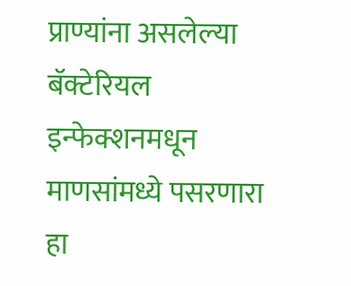प्राण्यांना असलेल्या बॅक्टेरियल इन्फेक्शनमधून माणसांमध्ये पसरणारा हा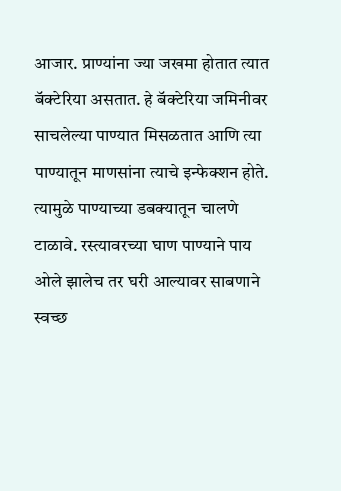आजार. प्राण्यांना ज्या जखमा होतात त्यात बॅक्टेरिया असतात. हे बॅक्टेरिया जमिनीवर साचलेल्या पाण्यात मिसळतात आणि त्या पाण्यातून माणसांना त्याचे इन्फेक्शन होते. त्यामुळे पाण्याच्या डबक्यातून चालणे टाळावे. रस्त्यावरच्या घाण पाण्याने पाय ओले झालेच तर घरी आल्यावर साबणाने स्वच्छ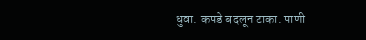धुवा. कपडे बदलून टाका. पाणी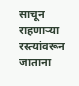साचून राहणाऱ्या रस्त्यांवरून जाताना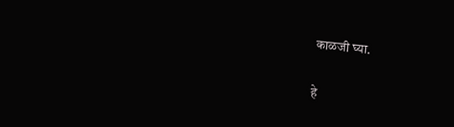काळजी घ्या.

हे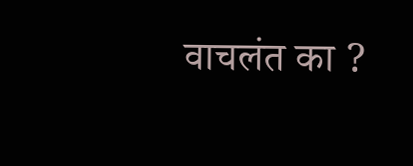वाचलंत का ?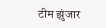टीम झुंजार